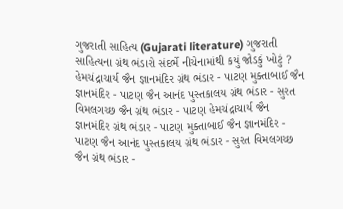ગુજરાતી સાહિત્ય (Gujarati literature) ગુજરાતી સાહિત્યના ગ્રંથ ભંડારો સંદર્ભે નીચેનામાંથી કયું જોડકું ખોટું ? હેમચંદ્રાચાર્ય જૈન જ્ઞાનમંદિર ગ્રંથ ભંડાર - પાટણ મુક્તાબાઈ જૈન જ્ઞાનમંદિર - પાટણ જૈન આનંદ પુસ્તકાલય ગ્રંથ ભંડાર - સુરત વિમલગચ્છ જૈન ગ્રંથ ભંડાર - પાટણ હેમચંદ્રાચાર્ય જૈન જ્ઞાનમંદિર ગ્રંથ ભંડાર - પાટણ મુક્તાબાઈ જૈન જ્ઞાનમંદિર - પાટણ જૈન આનંદ પુસ્તકાલય ગ્રંથ ભંડાર - સુરત વિમલગચ્છ જૈન ગ્રંથ ભંડાર -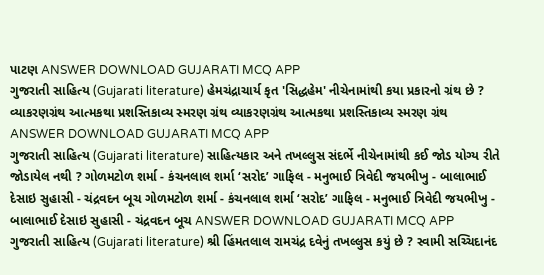પાટણ ANSWER DOWNLOAD GUJARATI MCQ APP
ગુજરાતી સાહિત્ય (Gujarati literature) હેમચંદ્રાચાર્ય કૃત 'સિદ્ધહેમ' નીચેનામાંથી કયા પ્રકારનો ગ્રંથ છે ? વ્યાકરણગ્રંથ આત્મકથા પ્રશસ્તિકાવ્ય સ્મરણ ગ્રંથ વ્યાકરણગ્રંથ આત્મકથા પ્રશસ્તિકાવ્ય સ્મરણ ગ્રંથ ANSWER DOWNLOAD GUJARATI MCQ APP
ગુજરાતી સાહિત્ય (Gujarati literature) સાહિત્યકાર અને તખલ્લુસ સંદર્ભે નીચેનામાંથી કઈ જોડ યોગ્ય રીતે જોડાયેલ નથી ? ગોળમટોળ શર્મા - કંચનલાલ શર્મા ‘સરોદ’ ગાફિલ - મનુભાઈ ત્રિવેદી જયભીખુ - બાલાભાઈ દેસાઇ સુહાસી - ચંદ્રવદન બૂચ ગોળમટોળ શર્મા - કંચનલાલ શર્મા ‘સરોદ’ ગાફિલ - મનુભાઈ ત્રિવેદી જયભીખુ - બાલાભાઈ દેસાઇ સુહાસી - ચંદ્રવદન બૂચ ANSWER DOWNLOAD GUJARATI MCQ APP
ગુજરાતી સાહિત્ય (Gujarati literature) શ્રી હિંમતલાલ રામચંદ્ર દવેનું તખલ્લુસ કયું છે ? સ્વામી સચ્ચિદાનંદ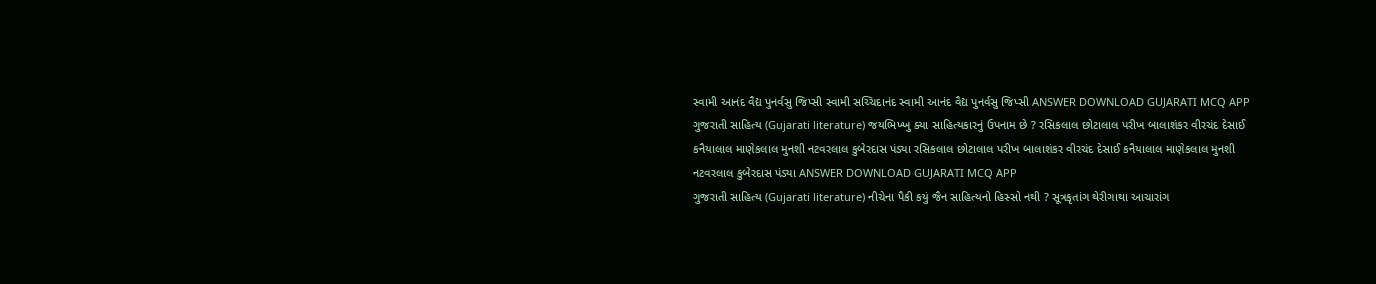સ્વામી આનંદ વૈદ્ય પુનર્વસુ જિપ્સી સ્વામી સચ્ચિદાનંદ સ્વામી આનંદ વૈદ્ય પુનર્વસુ જિપ્સી ANSWER DOWNLOAD GUJARATI MCQ APP
ગુજરાતી સાહિત્ય (Gujarati literature) જયભિખ્ખુ ક્યા સાહિત્યકારનું ઉપનામ છે ? રસિકલાલ છોટાલાલ પરીખ બાલાશંકર વીરચંદ દેસાઈ કનૈયાલાલ માણેકલાલ મુનશી નટવરલાલ કુબેરદાસ પંડ્યા રસિકલાલ છોટાલાલ પરીખ બાલાશંકર વીરચંદ દેસાઈ કનૈયાલાલ માણેકલાલ મુનશી નટવરલાલ કુબેરદાસ પંડ્યા ANSWER DOWNLOAD GUJARATI MCQ APP
ગુજરાતી સાહિત્ય (Gujarati literature) નીચેના પૈકી કયું જૈન સાહિત્યનો હિસ્સો નથી ? સૂત્રકૃતાંગ થેરીગાથા આચારાંગ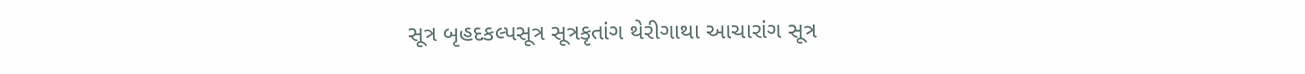સૂત્ર બૃહદકલ્પસૂત્ર સૂત્રકૃતાંગ થેરીગાથા આચારાંગ સૂત્ર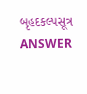બૃહદકલ્પસૂત્ર ANSWER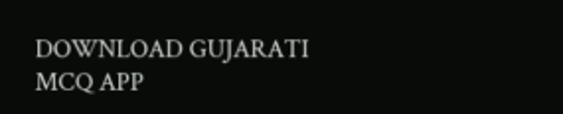DOWNLOAD GUJARATI MCQ APP